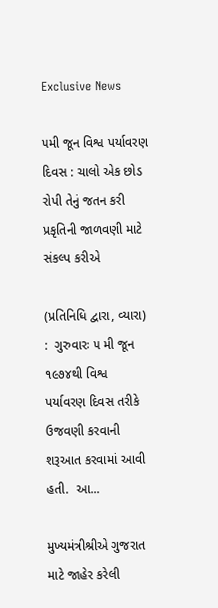Exclusive News

૫મી જૂન વિશ્વ પર્યાવરણ દિવસ : ચાલો એક છોડ રોપી તેનું જતન કરી પ્રકૃતિની જાળવણી માટે સંકલ્પ કરીએ

(પ્રતિનિધિ દ્વારા, વ્યારા)  :  ગુરુવારઃ ૫ મી જૂન ૧૯૭૪થી વિશ્વ પર્યાવરણ દિવસ તરીકે ઉજવણી કરવાની શરૂઆત કરવામાં આવી હતી.  આ...

મુખ્યમંત્રીશ્રીએ ગુજરાત માટે જાહેર કરેલી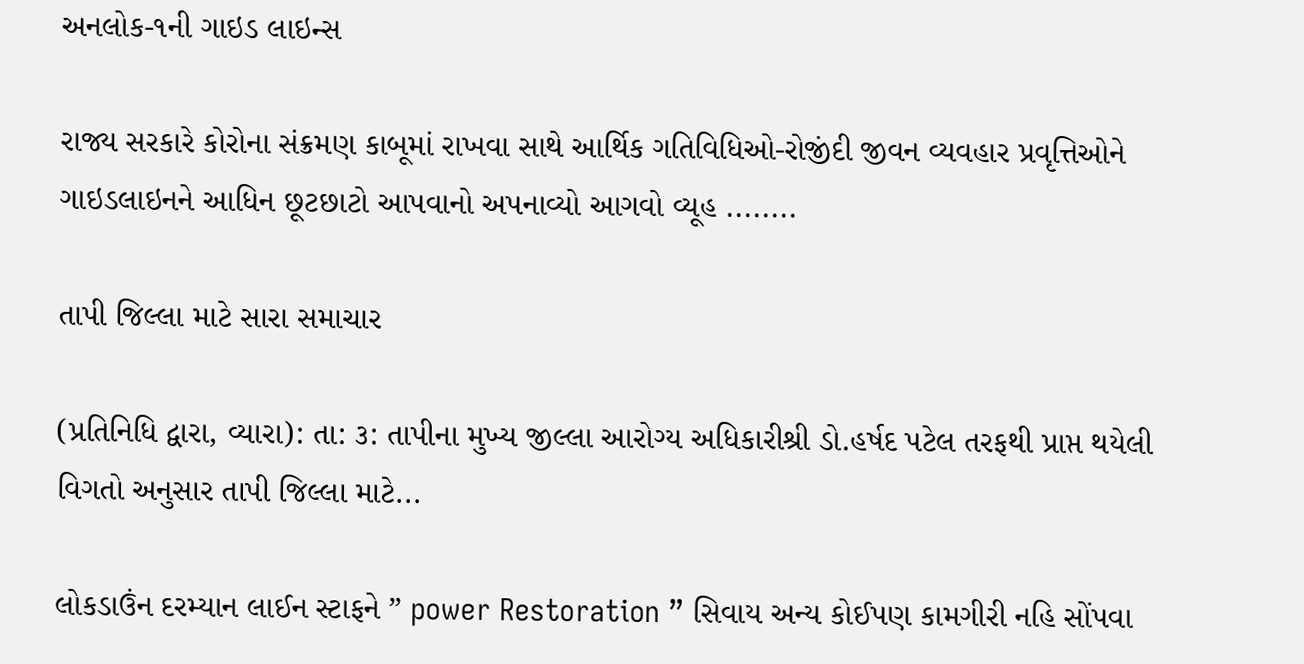અનલોક-૧ની ગાઇડ લાઇન્સ

રાજ્ય સરકારે કોરોના સંક્રમણ કાબૂમાં રાખવા સાથે આર્થિક ગતિવિધિઓ-રોજીંદી જીવન વ્યવહાર પ્રવૃત્તિઓને ગાઇડલાઇનને આધિન છૂટછાટો આપવાનો અપનાવ્યો આગવો વ્યૂહ ........

તાપી જિલ્લા માટે સારા સમાચાર

(પ્રતિનિધિ દ્વારા, વ્યારા): તા: ૩: તાપીના મુખ્ય જીલ્લા આરોગ્ય અધિકારીશ્રી ડો.હર્ષદ પટેલ તરફથી પ્રાપ્ત થયેલી વિગતો અનુસાર તાપી જિલ્લા માટે...

લોકડાઉંન દરમ્યાન લાઈન સ્ટાફને ” power Restoration ” સિવાય અન્ય કોઈપણ કામગીરી નહિ સોંપવા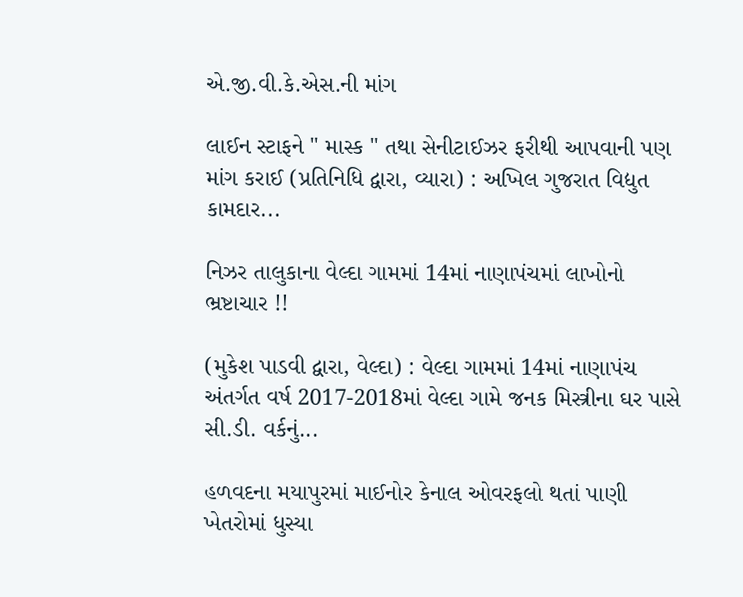એ.જી.વી.કે.એસ.ની માંગ

લાઈન સ્ટાફને " માસ્ક " તથા સેનીટાઈઝર ફરીથી આપવાની પણ માંગ કરાઈ (પ્રતિનિધિ દ્વારા, વ્યારા) : અખિલ ગુજરાત વિદ્યુત કામદાર...

નિઝર તાલુકાના વેલ્દા ગામમાં 14માં નાણાપંચમાં લાખોનો ભ્રષ્ટાચાર !!

(મુકેશ પાડવી દ્વારા, વેલ્દા) : વેલ્દા ગામમાં 14માં નાણાપંચ અંતર્ગત વર્ષ 2017-2018માં વેલ્દા ગામે જનક મિસ્ત્રીના ઘર પાસે સી.ડી. વર્કનું...

હળવદના મયાપુરમાં માઈનોર કેનાલ ઓવરફલો થતાં પાણી ખેતરોમાં ધુસ્યા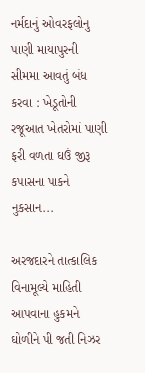નર્મદાનું ઓવરફલોનુ પાણી માયાપુરની સીમમા આવતું બંધ કરવા : ખેડૂતોની રજૂઆત ખેતરોમાં પાણી ફરી વળતા ઘઉં જીરૂ કપાસના પાકને નુકસાન...

અરજદારને તાત્કાલિક વિનામૂલ્યે માહિતી આપવાના હુકમને ઘોળીને પી જતી નિઝર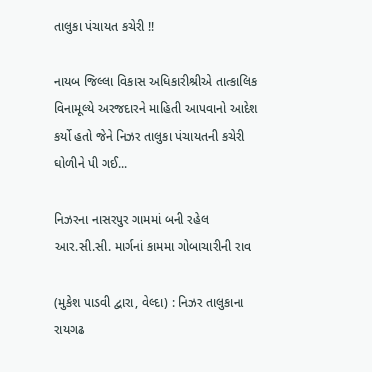તાલુકા પંચાયત કચેરી !!

નાયબ જિલ્લા વિકાસ અધિકારીશ્રીએ તાત્કાલિક વિનામૂલ્યે અરજદારને માહિતી આપવાનો આદેશ કર્યો હતો જેને નિઝર તાલુકા પંચાયતની કચેરી ઘોળીને પી ગઈ...

નિઝરના નાસરપુર ગામમાં બની રહેલ આર.સી.સી. માર્ગનાં કામમા ગોબાચારીની રાવ

(મુકેશ પાડવી દ્વારા, વેલ્દા) : નિઝર તાલુકાના રાયગઢ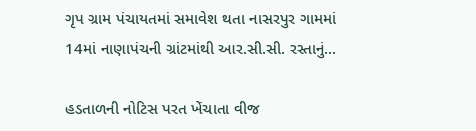ગૃપ ગ્રામ પંચાયતમાં સમાવેશ થતા નાસરપુર ગામમાં 14માં નાણાપંચની ગ્રાંટમાંથી આર.સી.સી. રસ્તાનું...

હડતાળની નોટિસ પરત ખેંચાતા વીજ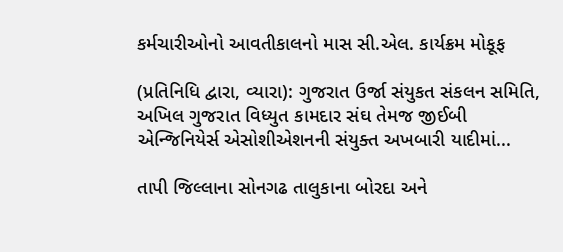કર્મચારીઓનો આવતીકાલનો માસ સી.એલ. કાર્યક્રમ મોકૂફ

(પ્રતિનિધિ દ્વારા, વ્યારા): ગુજરાત ઉર્જા સંયુકત સંકલન સમિતિ, અખિલ ગુજરાત વિધ્યુત કામદાર સંઘ તેમજ જીઈબી એન્જિનિયેર્સ એસોશીએશનની સંયુક્ત અખબારી યાદીમાં...

તાપી જિલ્લાના સોનગઢ તાલુકાના બોરદા અને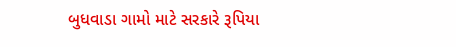બુધવાડા ગામો માટે સરકારે રૂપિયા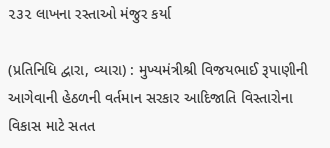૨૩૨ લાખના રસ્તાઓ મંજુર કર્યા

(પ્રતિનિધિ દ્વારા, વ્યારા) : મુખ્યમંત્રીશ્રી વિજયભાઈ રૂપાણીની આગેવાની હેઠળની વર્તમાન સરકાર આદિજાતિ વિસ્તારોના વિકાસ માટે સતત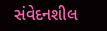સંવેદનશીલ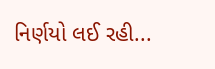નિર્ણયો લઈ રહી...